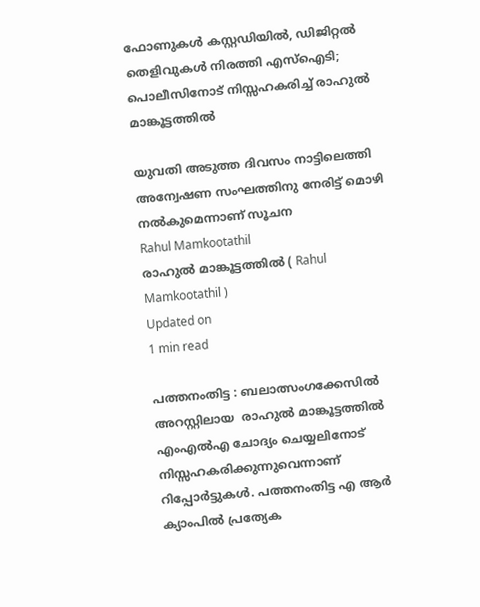ഫോണുകള്‍ കസ്റ്റഡിയില്‍, ഡിജിറ്റല്‍ തെളിവുകള്‍ നിരത്തി എസ്‌ഐടി; പൊലീസിനോട് നിസ്സഹകരിച്ച് രാഹുല്‍ മാങ്കൂട്ടത്തില്‍

യുവതി അടുത്ത ദിവസം നാട്ടിലെത്തി അന്വേഷണ സംഘത്തിനു നേരിട്ട് മൊഴി നല്‍കുമെന്നാണ് സൂചന
Rahul Mamkootathil
രാഹുല്‍ മാങ്കൂട്ടത്തില്‍ ( Rahul Mamkootathil )
Updated on
1 min read

പത്തനംതിട്ട : ബലാത്സംഗക്കേസില്‍ അറസ്റ്റിലായ  രാഹുല്‍ മാങ്കൂട്ടത്തില്‍ എംഎല്‍എ ചോദ്യം ചെയ്യലിനോട് നിസ്സഹകരിക്കുന്നുവെന്നാണ് റിപ്പോര്‍ട്ടുകള്‍. പത്തനംതിട്ട എ ആര്‍ ക്യാംപില്‍ പ്രത്യേക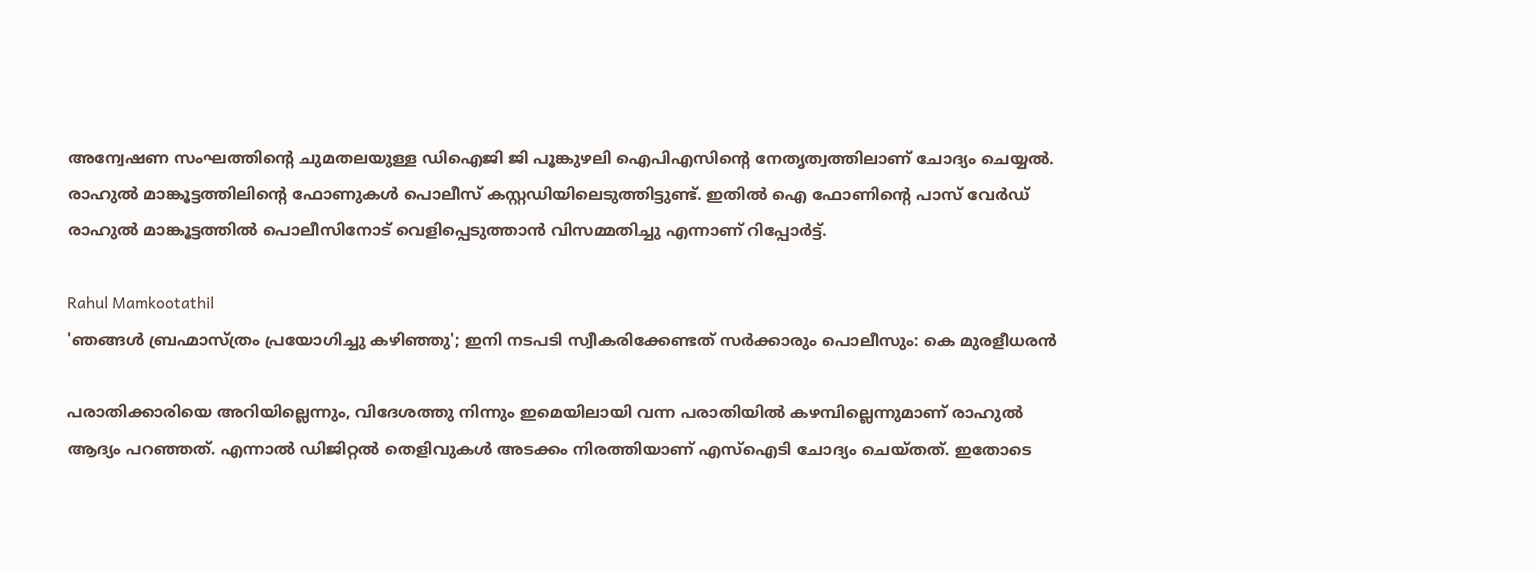അന്വേഷണ സംഘത്തിന്റെ ചുമതലയുള്ള ഡിഐജി ജി പൂങ്കുഴലി ഐപിഎസിന്റെ നേതൃത്വത്തിലാണ് ചോദ്യം ചെയ്യല്‍. രാഹുല്‍ മാങ്കൂട്ടത്തിലിന്റെ ഫോണുകള്‍ പൊലീസ് കസ്റ്റഡിയിലെടുത്തിട്ടുണ്ട്. ഇതില്‍ ഐ ഫോണിന്റെ പാസ് വേര്‍ഡ് രാഹുല്‍ മാങ്കൂട്ടത്തില്‍ പൊലീസിനോട് വെളിപ്പെടുത്താന്‍ വിസമ്മതിച്ചു എന്നാണ് റിപ്പോര്‍ട്ട്.

Rahul Mamkootathil
'ഞങ്ങള്‍ ബ്രഹ്മാസ്ത്രം പ്രയോഗിച്ചു കഴിഞ്ഞു'; ഇനി നടപടി സ്വീകരിക്കേണ്ടത് സര്‍ക്കാരും പൊലീസും: കെ മുരളീധരന്‍

പരാതിക്കാരിയെ അറിയില്ലെന്നും, വിദേശത്തു നിന്നും ഇമെയിലായി വന്ന പരാതിയില്‍ കഴമ്പില്ലെന്നുമാണ് രാഹുല്‍ ആദ്യം പറഞ്ഞത്. എന്നാല്‍ ഡിജിറ്റല്‍ തെളിവുകള്‍ അടക്കം നിരത്തിയാണ് എസ്‌ഐടി ചോദ്യം ചെയ്തത്. ഇതോടെ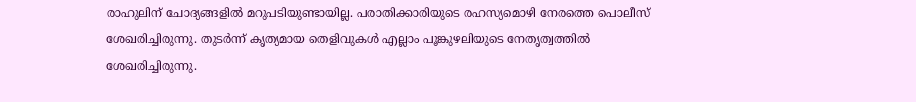രാഹുലിന് ചോദ്യങ്ങളില്‍ മറുപടിയുണ്ടായില്ല. പരാതിക്കാരിയുടെ രഹസ്യമൊഴി നേരത്തെ പൊലീസ് ശേഖരിച്ചിരുന്നു. തുടര്‍ന്ന് കൃത്യമായ തെളിവുകള്‍ എല്ലാം പൂങ്കുഴലിയുടെ നേതൃത്വത്തില്‍ ശേഖരിച്ചിരുന്നു.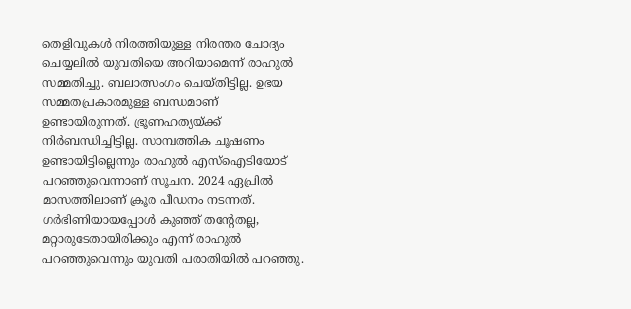തെളിവുകള്‍ നിരത്തിയുള്ള നിരന്തര ചോദ്യം ചെയ്യലില്‍ യുവതിയെ അറിയാമെന്ന് രാഹുല്‍ സമ്മതിച്ചു. ബലാത്സംഗം ചെയ്തിട്ടില്ല. ഉഭയ സമ്മതപ്രകാരമുള്ള ബന്ധമാണ് ഉണ്ടായിരുന്നത്. ഭ്രൂണഹത്യയ്ക്ക് നിര്‍ബന്ധിച്ചിട്ടില്ല. സാമ്പത്തിക ചൂഷണം ഉണ്ടായിട്ടില്ലെന്നും രാഹുല്‍ എസ്‌ഐടിയോട് പറഞ്ഞുവെന്നാണ് സൂചന. 2024 ഏപ്രില്‍ മാസത്തിലാണ് ക്രൂര പീഡനം നടന്നത്. ഗര്‍ഭിണിയായപ്പോള്‍ കുഞ്ഞ് തന്റേതല്ല, മറ്റാരുടേതായിരിക്കും എന്ന് രാഹുല്‍ പറഞ്ഞുവെന്നും യുവതി പരാതിയില്‍ പറഞ്ഞു.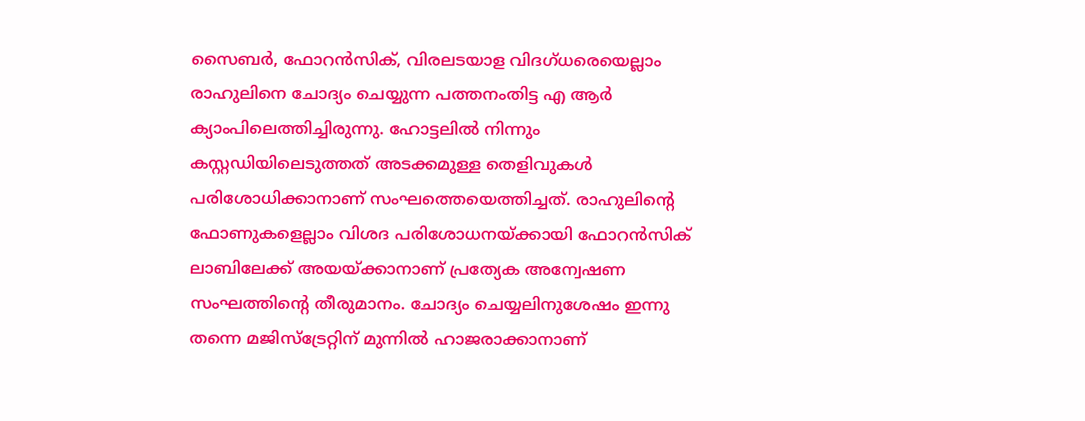സൈബര്‍, ഫോറന്‍സിക്, വിരലടയാള വിദഗ്ധരെയെല്ലാം രാഹുലിനെ ചോദ്യം ചെയ്യുന്ന പത്തനംതിട്ട എ ആര്‍ ക്യാംപിലെത്തിച്ചിരുന്നു. ഹോട്ടലില്‍ നിന്നും കസ്റ്റഡിയിലെടുത്തത് അടക്കമുള്ള തെളിവുകള്‍ പരിശോധിക്കാനാണ് സംഘത്തെയെത്തിച്ചത്. രാഹുലിന്റെ ഫോണുകളെല്ലാം വിശദ പരിശോധനയ്ക്കായി ഫോറന്‍സിക് ലാബിലേക്ക് അയയ്ക്കാനാണ് പ്രത്യേക അന്വേഷണ സംഘത്തിന്റെ തീരുമാനം. ചോദ്യം ചെയ്യലിനുശേഷം ഇന്നു തന്നെ മജിസ്‌ട്രേറ്റിന് മുന്നില്‍ ഹാജരാക്കാനാണ്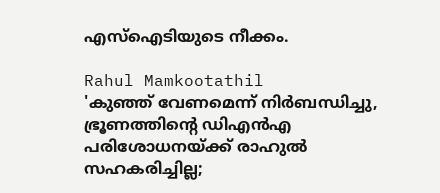എസ്‌ഐടിയുടെ നീക്കം.

Rahul Mamkootathil
'കുഞ്ഞ് വേണമെന്ന് നിര്‍ബന്ധിച്ചു, ഭ്രൂണത്തിന്റെ ഡിഎന്‍എ പരിശോധനയ്ക്ക് രാഹുല്‍ സഹകരിച്ചില്ല;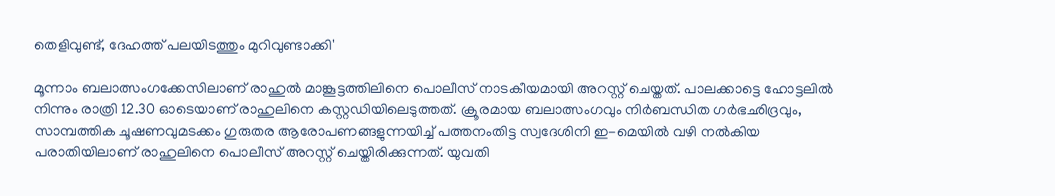തെളിവുണ്ട്, ദേഹത്ത് പലയിടത്തും മുറിവുണ്ടാക്കി'

മൂന്നാം ബലാത്സംഗക്കേസിലാണ് രാഹുല്‍ മാങ്കൂട്ടത്തിലിനെ പൊലീസ് നാടകീയമായി അറസ്റ്റ് ചെയ്തത്. പാലക്കാട്ടെ ഹോട്ടലില്‍ നിന്നും രാത്രി 12.30 ഓടെയാണ് രാഹുലിനെ കസ്റ്റഡിയിലെടുത്തത്. ക്രൂരമായ ബലാത്സംഗവും നിര്‍ബന്ധിത ഗര്‍ഭഛിദ്രവും, സാമ്പത്തിക ചൂഷണവുമടക്കം ഗുരുതര ആരോപണങ്ങളുന്നയിച്ച് പത്തനംതിട്ട സ്വദേശിനി ഇ-മെയില്‍ വഴി നല്‍കിയ പരാതിയിലാണ് രാഹുലിനെ പൊലീസ് അറസ്റ്റ് ചെയ്തിരിക്കുന്നത്. യുവതി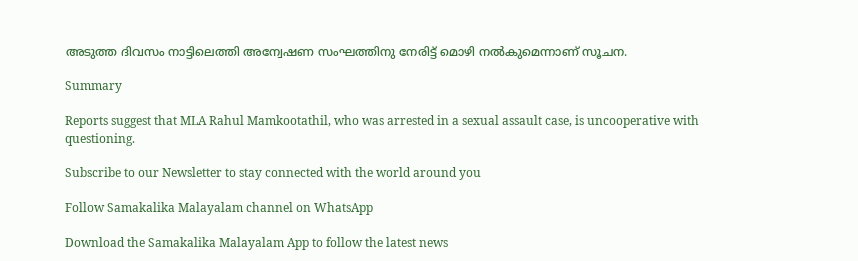അടുത്ത ദിവസം നാട്ടിലെത്തി അന്വേഷണ സംഘത്തിനു നേരിട്ട് മൊഴി നല്‍കുമെന്നാണ് സൂചന.

Summary

Reports suggest that MLA Rahul Mamkootathil, who was arrested in a sexual assault case, is uncooperative with questioning.

Subscribe to our Newsletter to stay connected with the world around you

Follow Samakalika Malayalam channel on WhatsApp

Download the Samakalika Malayalam App to follow the latest news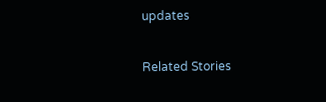updates

Related Stories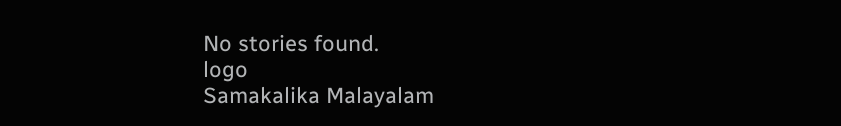No stories found.
logo
Samakalika Malayalam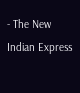- The New Indian Express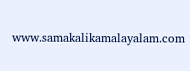www.samakalikamalayalam.com